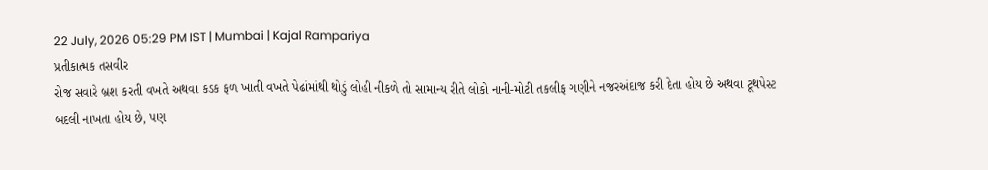22 July, 2026 05:29 PM IST | Mumbai | Kajal Rampariya
પ્રતીકાત્મક તસવીર
રોજ સવારે બ્રશ કરતી વખતે અથવા કડક ફળ ખાતી વખતે પેઢાંમાંથી થોડું લોહી નીકળે તો સામાન્ય રીતે લોકો નાની-મોટી તકલીફ ગણીને નજરઅંદાજ કરી દેતા હોય છે અથવા ટૂથપેસ્ટ બદલી નાખતા હોય છે, પણ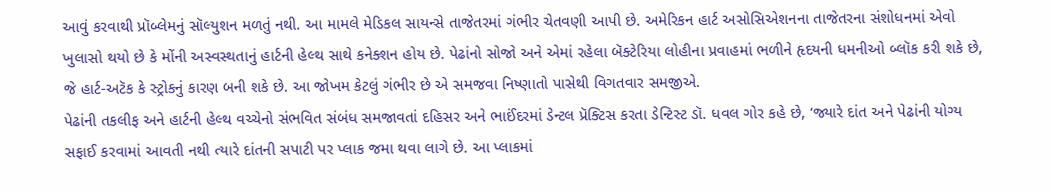આવું કરવાથી પ્રૉબ્લેમનું સૉલ્યુશન મળતું નથી. આ મામલે મેડિકલ સાયન્સે તાજેતરમાં ગંભીર ચેતવણી આપી છે. અમેરિકન હાર્ટ અસોસિએશનના તાજેતરના સંશોધનમાં એવો ખુલાસો થયો છે કે મોંની અસ્વસ્થતાનું હાર્ટની હેલ્થ સાથે કનેક્શન હોય છે. પેઢાંનો સોજો અને એમાં રહેલા બૅક્ટેરિયા લોહીના પ્રવાહમાં ભળીને હૃદયની ધમનીઓ બ્લૉક કરી શકે છે, જે હાર્ટ-અટૅક કે સ્ટ્રોકનું કારણ બની શકે છે. આ જોખમ કેટલું ગંભીર છે એ સમજવા નિષ્ણાતો પાસેથી વિગતવાર સમજીએ.
પેઢાંની તકલીફ અને હાર્ટની હેલ્થ વચ્ચેનો સંભવિત સંબંધ સમજાવતાં દહિસર અને ભાઈંદરમાં ડેન્ટલ પ્રૅક્ટિસ કરતા ડેન્ટિસ્ટ ડૉ. ધવલ ગોર કહે છે, ‘જ્યારે દાંત અને પેઢાંની યોગ્ય સફાઈ કરવામાં આવતી નથી ત્યારે દાંતની સપાટી પર પ્લાક જમા થવા લાગે છે. આ પ્લાકમાં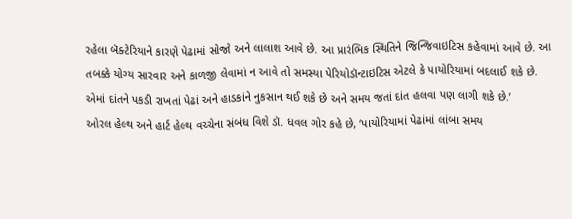રહેલા બૅક્ટેરિયાને કારણે પેઢામાં સોજો અને લાલાશ આવે છે. આ પ્રારંભિક સ્થિતિને જિન્જિવાઇટિસ કહેવામાં આવે છે. આ તબક્કે યોગ્ય સારવાર અને કાળજી લેવામાં ન આવે તો સમસ્યા પેરિયોડૉન્ટાઇટિસ એટલે કે પાયોરિયામાં બદલાઈ શકે છે. એમાં દાંતને પકડી રાખતાં પેઢાં અને હાડકાંને નુકસાન થઈ શકે છે અને સમય જતાં દાંત હલવા પણ લાગી શકે છે.’
ઓરલ હેલ્થ અને હાર્ટ હેલ્થ વચ્ચેના સંબંધ વિશે ડૉ. ધવલ ગોર કહે છે, ‘પાયોરિયામાં પેઢાંમાં લાંબા સમય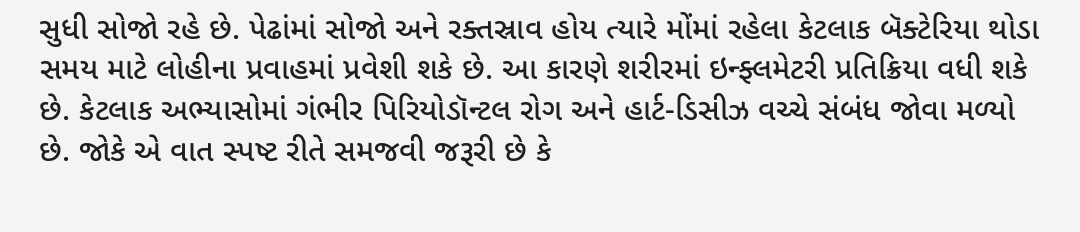સુધી સોજો રહે છે. પેઢાંમાં સોજો અને રક્તસ્રાવ હોય ત્યારે મોંમાં રહેલા કેટલાક બૅક્ટેરિયા થોડા સમય માટે લોહીના પ્રવાહમાં પ્રવેશી શકે છે. આ કારણે શરીરમાં ઇન્ફ્લમેટરી પ્રતિક્રિયા વધી શકે છે. કેટલાક અભ્યાસોમાં ગંભીર પિરિયોડૉન્ટલ રોગ અને હાર્ટ-ડિસીઝ વચ્ચે સંબંધ જોવા મળ્યો છે. જોકે એ વાત સ્પષ્ટ રીતે સમજવી જરૂરી છે કે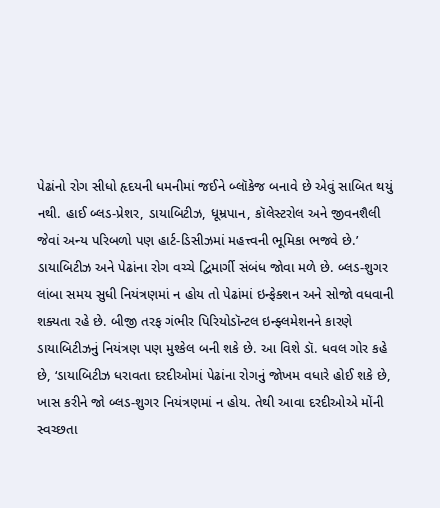પેઢાંનો રોગ સીધો હૃદયની ધમનીમાં જઈને બ્લૉકેજ બનાવે છે એવું સાબિત થયું નથી. હાઈ બ્લડ-પ્રેશર, ડાયાબિટીઝ, ધૂમ્રપાન, કૉલેસ્ટરોલ અને જીવનશૈલી જેવાં અન્ય પરિબળો પણ હાર્ટ-ડિસીઝમાં મહત્ત્વની ભૂમિકા ભજવે છે.’
ડાયાબિટીઝ અને પેઢાંના રોગ વચ્ચે દ્વિમાર્ગી સંબંધ જોવા મળે છે. બ્લડ-શુગર લાંબા સમય સુધી નિયંત્રણમાં ન હોય તો પેઢાંમાં ઇન્ફેક્શન અને સોજો વધવાની શક્યતા રહે છે. બીજી તરફ ગંભીર પિરિયોડૉન્ટલ ઇન્ફ્લમેશનને કારણે ડાયાબિટીઝનું નિયંત્રણ પણ મુશ્કેલ બની શકે છે. આ વિશે ડૉ. ધવલ ગોર કહે છે, ‘ડાયાબિટીઝ ધરાવતા દરદીઓમાં પેઢાંના રોગનું જોખમ વધારે હોઈ શકે છે, ખાસ કરીને જો બ્લડ-શુગર નિયંત્રણમાં ન હોય. તેથી આવા દરદીઓએ મોંની સ્વચ્છતા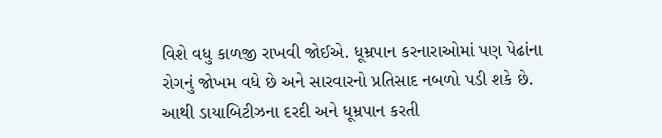વિશે વધુ કાળજી રાખવી જોઈએ. ધૂમ્રપાન કરનારાઓમાં પણ પેઢાંના રોગનું જોખમ વધે છે અને સારવારનો પ્રતિસાદ નબળો પડી શકે છે. આથી ડાયાબિટીઝના દરદી અને ધૂમ્રપાન કરતી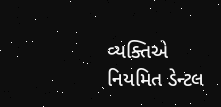વ્યક્તિએ નિયમિત ડેન્ટલ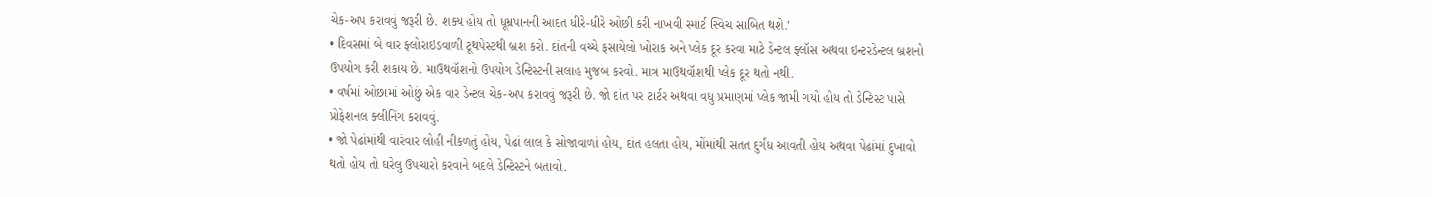ચેક-અપ કરાવવું જરૂરી છે. શક્ય હોય તો ધૂમ્રપાનની આદત ધીરે-ધીરે ઓછી કરી નાખવી સ્માર્ટ સ્વિચ સાબિત થશે.’
• દિવસમાં બે વાર ફ્લોરાઇડવાળી ટૂથપેસ્ટથી બ્રશ કરો. દાંતની વચ્ચે ફસાયેલો ખોરાક અને પ્લેક દૂર કરવા માટે ડેન્ટલ ફ્લૉસ અથવા ઇન્ટરડેન્ટલ બ્રશનો ઉપયોગ કરી શકાય છે. માઉથવૉશનો ઉપયોગ ડેન્ટિસ્ટની સલાહ મુજબ કરવો. માત્ર માઉથવૉશથી પ્લેક દૂર થતો નથી.
• વર્ષમાં ઓછામાં ઓછું એક વાર ડેન્ટલ ચેક-અપ કરાવવું જરૂરી છે. જો દાંત પર ટાર્ટર અથવા વધુ પ્રમાણમાં પ્લેક જામી ગયો હોય તો ડેન્ટિસ્ટ પાસે પ્રોફેશનલ ક્લીનિંગ કરાવવું.
• જો પેઢાંમાંથી વારંવાર લોહી નીકળતું હોય, પેઢાં લાલ કે સોજાવાળાં હોય, દાંત હલતા હોય, મોંમાંથી સતત દુર્ગંધ આવતી હોય અથવા પેઢાંમાં દુખાવો થતો હોય તો ઘરેલુ ઉપચારો કરવાને બદલે ડેન્ટિસ્ટને બતાવો.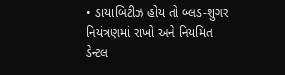• ડાયાબિટીઝ હોય તો બ્લડ-શુગર નિયંત્રણમાં રાખો અને નિયમિત ડેન્ટલ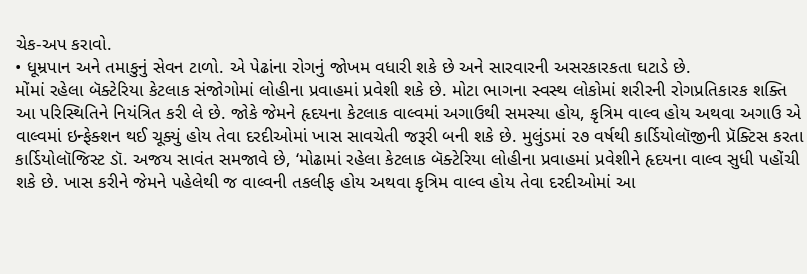ચેક-અપ કરાવો.
• ધૂમ્રપાન અને તમાકુનું સેવન ટાળો. એ પેઢાંના રોગનું જોખમ વધારી શકે છે અને સારવારની અસરકારકતા ઘટાડે છે.
મોંમાં રહેલા બૅક્ટેરિયા કેટલાક સંજોગોમાં લોહીના પ્રવાહમાં પ્રવેશી શકે છે. મોટા ભાગના સ્વસ્થ લોકોમાં શરીરની રોગપ્રતિકારક શક્તિ આ પરિસ્થિતિને નિયંત્રિત કરી લે છે. જોકે જેમને હૃદયના કેટલાક વાલ્વમાં અગાઉથી સમસ્યા હોય, કૃત્રિમ વાલ્વ હોય અથવા અગાઉ એ વાલ્વમાં ઇન્ફેક્શન થઈ ચૂક્યું હોય તેવા દરદીઓમાં ખાસ સાવચેતી જરૂરી બની શકે છે. મુલુંડમાં ૨૭ વર્ષથી કાર્ડિયોલૉજીની પ્રૅક્ટિસ કરતા કાર્ડિયોલૉજિસ્ટ ડૉ. અજય સાવંત સમજાવે છે, ‘મોઢામાં રહેલા કેટલાક બૅક્ટેરિયા લોહીના પ્રવાહમાં પ્રવેશીને હૃદયના વાલ્વ સુધી પહોંચી શકે છે. ખાસ કરીને જેમને પહેલેથી જ વાલ્વની તકલીફ હોય અથવા કૃત્રિમ વાલ્વ હોય તેવા દરદીઓમાં આ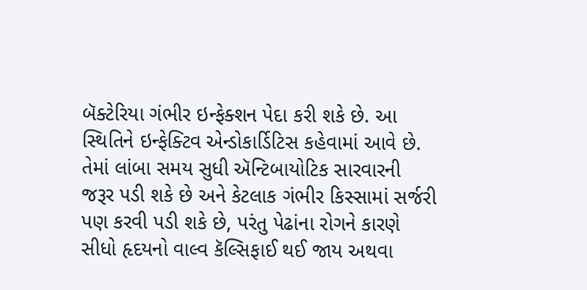બૅક્ટેરિયા ગંભીર ઇન્ફેક્શન પેદા કરી શકે છે. આ સ્થિતિને ઇન્ફેક્ટિવ એન્ડોકાર્ડિટિસ કહેવામાં આવે છે. તેમાં લાંબા સમય સુધી ઍન્ટિબાયોટિક સારવારની જરૂર પડી શકે છે અને કેટલાક ગંભીર કિસ્સામાં સર્જરી પણ કરવી પડી શકે છે, પરંતુ પેઢાંના રોગને કારણે સીધો હૃદયનો વાલ્વ કૅલ્સિફાઈ થઈ જાય અથવા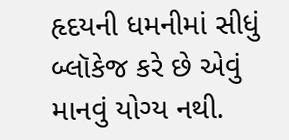હૃદયની ધમનીમાં સીધું બ્લૉકેજ કરે છે એવું માનવું યોગ્ય નથી.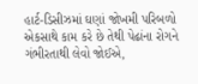હાર્ટ-ડિસીઝમાં ઘણાં જોખમી પરિબળો એકસાથે કામ કરે છે તેથી પેઢાંના રોગને ગંભીરતાથી લેવો જોઈએ,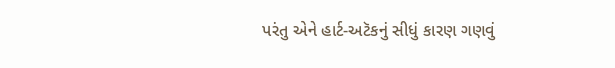પરંતુ એને હાર્ટ-અટૅકનું સીધું કારણ ગણવું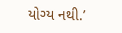યોગ્ય નથી.’